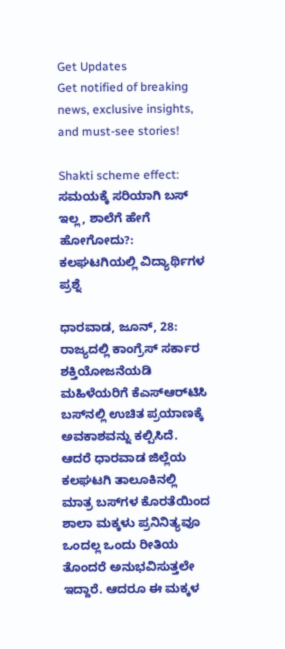Get Updates
Get notified of breaking news, exclusive insights, and must-see stories!

Shakti scheme effect: ಸಮಯಕ್ಕೆ ಸರಿಯಾಗಿ ಬಸ್‌ ಇಲ್ಲ, ಶಾಲೆಗೆ ಹೇಗೆ ಹೋಗೋದು?: ಕಲಘಟಗಿಯಲ್ಲಿ ವಿದ್ಯಾರ್ಥಿಗಳ ಪ್ರಶ್ನೆ

ಧಾರವಾಡ, ಜೂನ್‌, 28: ರಾಜ್ಯದಲ್ಲಿ ಕಾಂಗ್ರೆಸ್‌ ಸರ್ಕಾರ ಶಕ್ತಿಯೋಜನೆಯಡಿ ಮಹಿಳೆಯರಿಗೆ ಕೆಎಸ್‌ಆರ್‌ಟಿಸಿ ಬಸ್‌ನಲ್ಲಿ ಉಚಿತ ಪ್ರಯಾಣಕ್ಕೆ ಅವಕಾಶವನ್ನು ಕಲ್ಪಿಸಿದೆ. ಆದರೆ ಧಾರವಾಡ ಜಿಲ್ಲೆಯ ಕಲಘಟಗಿ ತಾಲೂಕಿನಲ್ಲಿ ಮಾತ್ರ ಬಸ್‌ಗಳ ಕೊರತೆಯಿಂದ ಶಾಲಾ ಮಕ್ಕಳು ಪ್ರನಿನಿತ್ಯವೂ ಒಂದಲ್ಲ ಒಂದು ರೀತಿಯ ತೊಂದರೆ ಅನುಭವಿಸುತ್ತಲೇ ಇದ್ದಾರೆ. ಆದರೂ ಈ ಮಕ್ಕಳ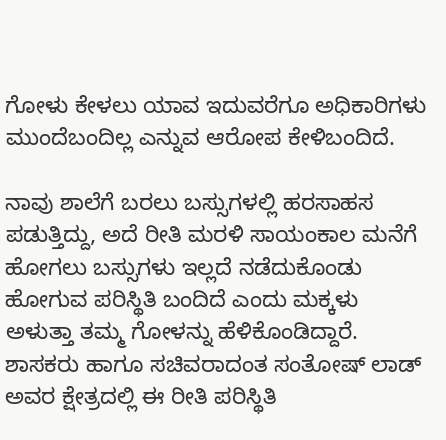ಗೋಳು ಕೇಳಲು ಯಾವ ಇದುವರೆಗೂ ಅಧಿಕಾರಿಗಳು ಮುಂದೆಬಂದಿಲ್ಲ ಎನ್ನುವ ಆರೋಪ ಕೇಳಿಬಂದಿದೆ.

ನಾವು ಶಾಲೆಗೆ ಬರಲು ಬಸ್ಸುಗಳಲ್ಲಿ ಹರಸಾಹಸ ಪಡುತ್ತಿದ್ದು, ಅದೆ ರೀತಿ ಮರಳಿ ಸಾಯಂಕಾಲ ಮನೆಗೆ ಹೋಗಲು ಬಸ್ಸುಗಳು ಇಲ್ಲದೆ ನಡೆದುಕೊಂಡು ಹೋಗುವ ಪರಿಸ್ಥಿತಿ ಬಂದಿದೆ ಎಂದು ಮಕ್ಕಳು ಅಳುತ್ತಾ ತಮ್ಮ ಗೋಳನ್ನು ಹೆಳಿಕೊಂಡಿದ್ದಾರೆ. ಶಾಸಕರು ಹಾಗೂ ಸಚಿವರಾದಂತ ಸಂತೋಷ್‌ ಲಾಡ್ ಅವರ ಕ್ಷೇತ್ರದಲ್ಲಿ ಈ ರೀತಿ ಪರಿಸ್ಥಿತಿ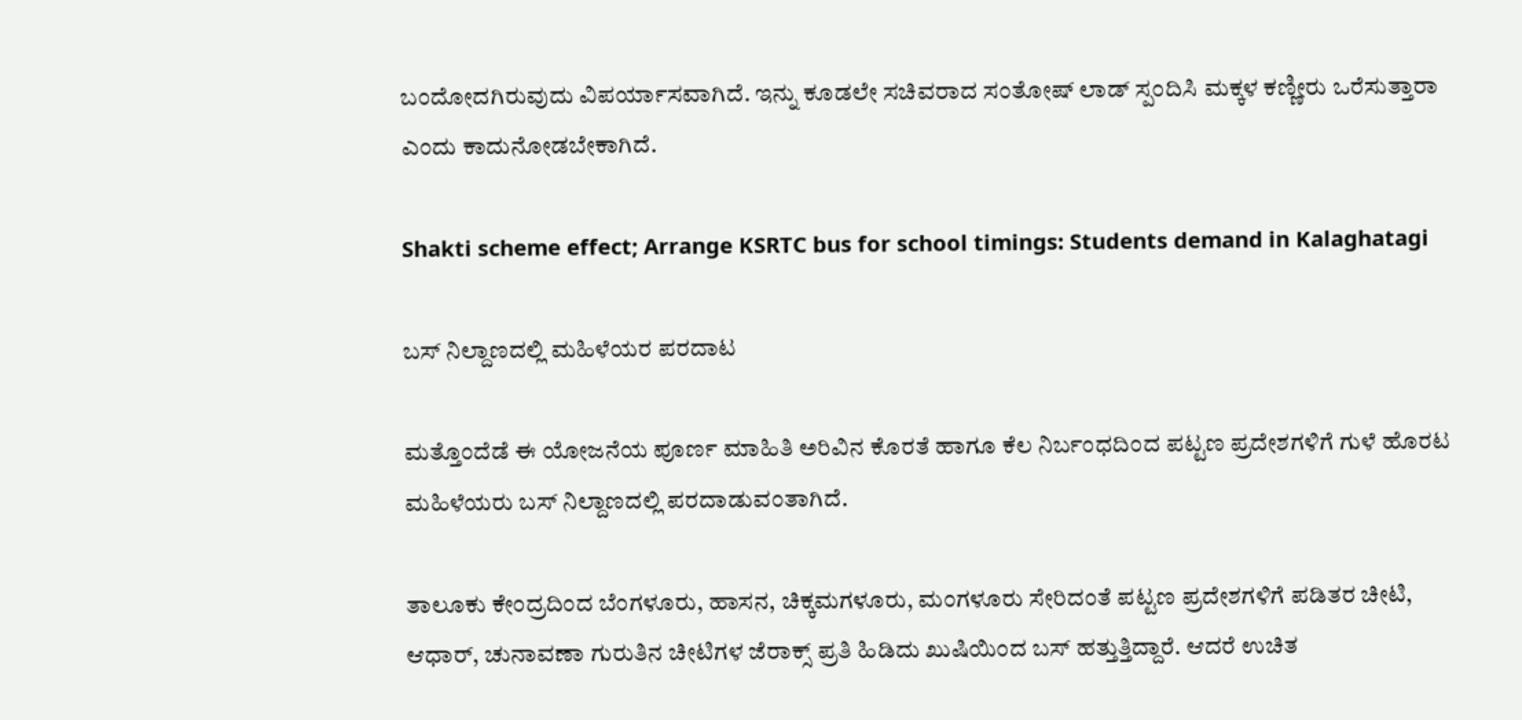ಬಂದೋದಗಿರುವುದು ವಿಪರ್ಯಾಸವಾಗಿದೆ. ಇನ್ನು ಕೂಡಲೇ ಸಚಿವರಾದ ಸಂತೋಷ್‌ ಲಾಡ್ ಸ್ಪಂದಿಸಿ ಮಕ್ಕಳ ಕಣ್ಣೀರು ಒರೆಸುತ್ತಾರಾ ಎಂದು ಕಾದುನೋಡಬೇಕಾಗಿದೆ.

Shakti scheme effect; Arrange KSRTC bus for school timings: Students demand in Kalaghatagi

ಬಸ್‌ ನಿಲ್ದಾಣದಲ್ಲಿ ಮಹಿಳೆಯರ ಪರದಾಟ

ಮತ್ತೊಂದೆಡೆ ಈ ಯೋಜನೆಯ ಪೂರ್ಣ ಮಾಹಿತಿ ಅರಿವಿನ ಕೊರತೆ ಹಾಗೂ ಕೆಲ ನಿರ್ಬಂಧದಿಂದ ಪಟ್ಟಣ ಪ್ರದೇಶಗಳಿಗೆ ಗುಳೆ ಹೊರಟ ಮಹಿಳೆಯರು ಬಸ್ ನಿಲ್ದಾಣದಲ್ಲಿ ಪರದಾಡುವಂತಾಗಿದೆ.

ತಾಲೂಕು ಕೇಂದ್ರದಿಂದ ಬೆಂಗಳೂರು, ಹಾಸನ, ಚಿಕ್ಕಮಗಳೂರು, ಮಂಗಳೂರು ಸೇರಿದಂತೆ ಪಟ್ಟಣ ಪ್ರದೇಶಗಳಿಗೆ ಪಡಿತರ ಚೀಟಿ, ಆಧಾರ್, ಚುನಾವಣಾ ಗುರುತಿನ ಚೀಟಿಗಳ ಜೆರಾಕ್ಸ್ ಪ್ರತಿ ಹಿಡಿದು ಖುಷಿಯಿಂದ ಬಸ್ ಹತ್ತುತ್ತಿದ್ದಾರೆ. ಆದರೆ ಉಚಿತ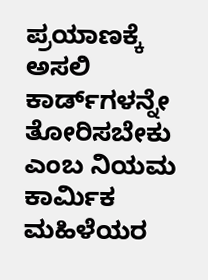ಪ್ರಯಾಣಕ್ಕೆ ಅಸಲಿ ಕಾರ್ಡ್‌ಗಳನ್ನೇ ತೋರಿಸಬೇಕು ಎಂಬ ನಿಯಮ ಕಾರ್ಮಿಕ ಮಹಿಳೆಯರ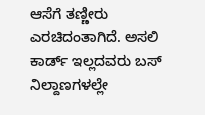ಆಸೆಗೆ ತಣ್ಣೀರು ಎರಚಿದಂತಾಗಿದೆ. ಅಸಲಿ ಕಾರ್ಡ್‌ ಇಲ್ಲದವರು ಬಸ್ ನಿಲ್ದಾಣಗಳಲ್ಲೇ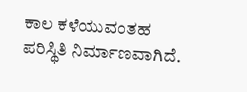ಕಾಲ ಕಳೆಯುವಂತಹ ಪರಿಸ್ಥಿತಿ ನಿರ್ಮಾಣವಾಗಿದೆ.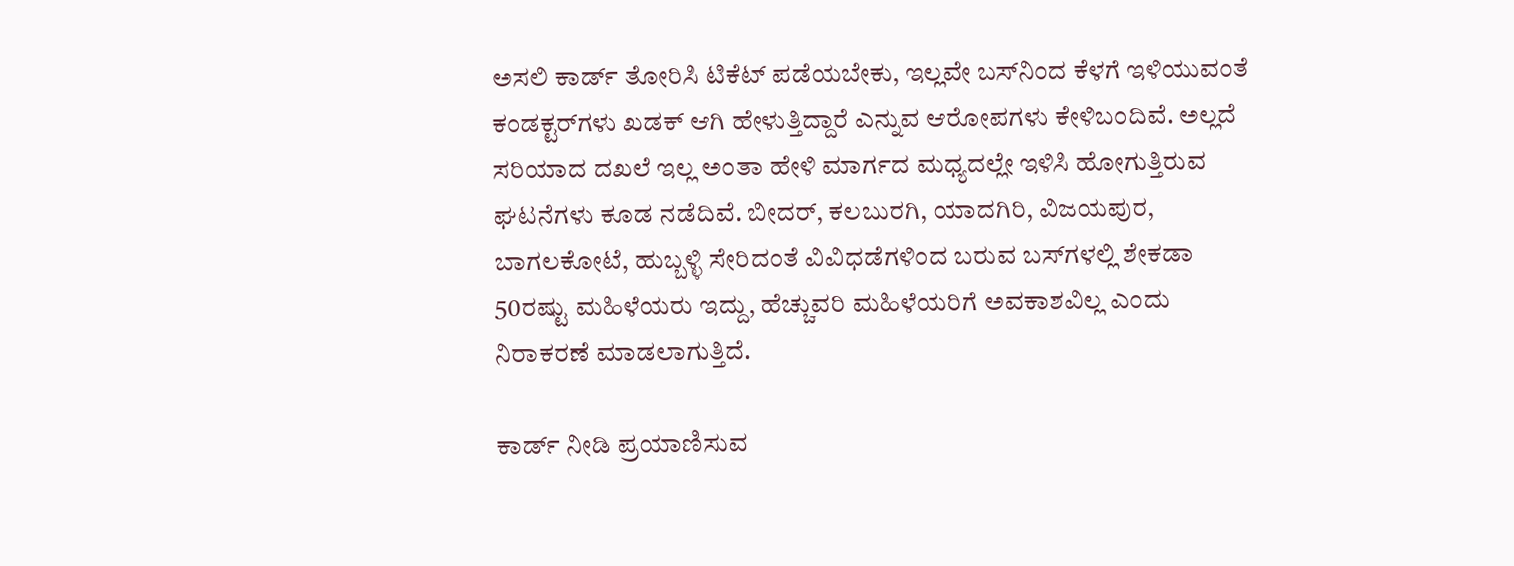ಅಸಲಿ ಕಾರ್ಡ್‌ ತೋರಿಸಿ ಟಿಕೆಟ್ ಪಡೆಯಬೇಕು, ಇಲ್ಲವೇ ಬಸ್‌ನಿಂದ ಕೆಳಗೆ ಇಳಿಯುವಂತೆ ಕಂಡಕ್ಟರ್‌ಗಳು ಖಡಕ್ ಆಗಿ ಹೇಳುತ್ತಿದ್ದಾರೆ ಎನ್ನುವ ಆರೋಪಗಳು ಕೇಳಿಬಂದಿವೆ. ಅಲ್ಲದೆ ಸರಿಯಾದ ದಖಲೆ ಇಲ್ಲ ಅಂತಾ ಹೇಳಿ ಮಾರ್ಗದ ಮಧ್ಯದಲ್ಲೇ ಇಳಿಸಿ ಹೋಗುತ್ತಿರುವ ಘಟನೆಗಳು ಕೂಡ ನಡೆದಿವೆ. ಬೀದರ್, ಕಲಬುರಗಿ, ಯಾದಗಿರಿ, ವಿಜಯಪುರ, ಬಾಗಲಕೋಟೆ, ಹುಬ್ಬಳ್ಳಿ ಸೇರಿದಂತೆ ವಿವಿಧಡೆಗಳಿಂದ ಬರುವ ಬಸ್‌ಗಳಲ್ಲಿ ಶೇಕಡಾ 50ರಷ್ಟು ಮಹಿಳೆಯರು ಇದ್ದು, ಹೆಚ್ಚುವರಿ ಮಹಿಳೆಯರಿಗೆ ಅವಕಾಶವಿಲ್ಲ ಎಂದು ನಿರಾಕರಣೆ ಮಾಡಲಾಗುತ್ತಿದೆ.

ಕಾರ್ಡ್‌ ನೀಡಿ ಪ್ರಯಾಣಿಸುವ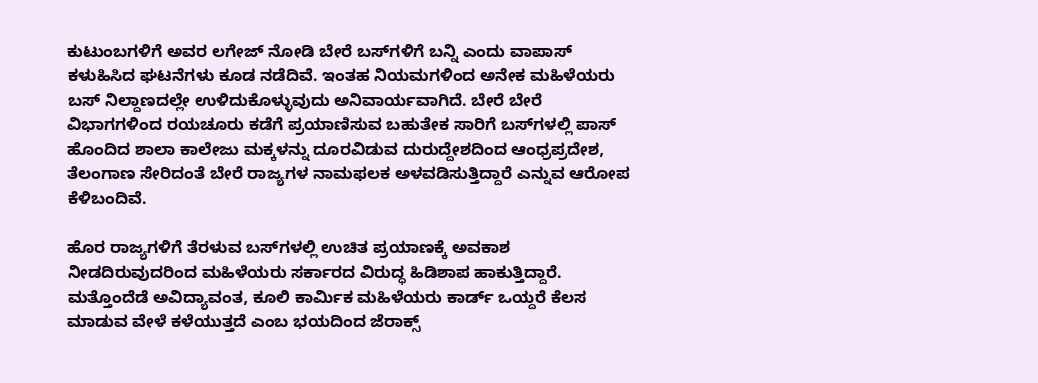ಕುಟುಂಬಗಳಿಗೆ ಅವರ ಲಗೇಜ್ ನೋಡಿ ಬೇರೆ ಬಸ್‌ಗಳಿಗೆ ಬನ್ನಿ ಎಂದು ವಾಪಾಸ್‌ ಕಳುಹಿಸಿದ ಘಟನೆಗಳು ಕೂಡ ನಡೆದಿವೆ. ಇಂತಹ ನಿಯಮಗಳಿಂದ ಅನೇಕ ಮಹಿಳೆಯರು ಬಸ್ ನಿಲ್ದಾಣದಲ್ಲೇ ಉಳಿದುಕೊಳ್ಳುವುದು ಅನಿವಾರ್ಯವಾಗಿದೆ. ಬೇರೆ ಬೇರೆ ವಿಭಾಗಗಳಿಂದ ರಯಚೂರು ಕಡೆಗೆ ಪ್ರಯಾಣಿಸುವ ಬಹುತೇಕ ಸಾರಿಗೆ ಬಸ್‌ಗಳಲ್ಲಿ ಪಾಸ್ ಹೊಂದಿದ ಶಾಲಾ ಕಾಲೇಜು ಮಕ್ಕಳನ್ನು ದೂರವಿಡುವ ದುರುದ್ದೇಶದಿಂದ ಆಂಧ್ರಪ್ರದೇಶ, ತೆಲಂಗಾಣ ಸೇರಿದಂತೆ ಬೇರೆ ರಾಜ್ಯಗಳ ನಾಮಫಲಕ ಅಳವಡಿಸುತ್ತಿದ್ದಾರೆ ಎನ್ನುವ ಆರೋಪ ಕೆಳಿಬಂದಿವೆ.

ಹೊರ ರಾಜ್ಯಗಳಿಗೆ ತೆರಳುವ ಬಸ್‌ಗಳಲ್ಲಿ ಉಚಿತ ಪ್ರಯಾಣಕ್ಕೆ ಅವಕಾಶ ನೀಡದಿರುವುದರಿಂದ ಮಹಿಳೆಯರು ಸರ್ಕಾರದ ವಿರುದ್ಧ ಹಿಡಿಶಾಪ ಹಾಕುತ್ತಿದ್ದಾರೆ. ಮತ್ತೊಂದೆಡೆ ಅವಿದ್ಯಾವಂತ, ಕೂಲಿ ಕಾರ್ಮಿಕ ಮಹಿಳೆಯರು ಕಾರ್ಡ್‌ ಒಯ್ದರೆ ಕೆಲಸ ಮಾಡುವ ವೇಳೆ ಕಳೆಯುತ್ತದೆ ಎಂಬ ಭಯದಿಂದ ಜೆರಾಕ್ಸ್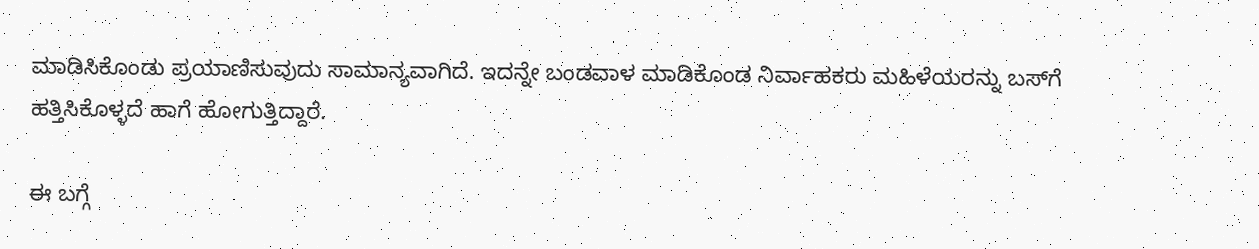ಮಾಡಿಸಿಕೊಂಡು ಪ್ರಯಾಣಿಸುವುದು ಸಾಮಾನ್ಯವಾಗಿದೆ. ಇದನ್ನೇ ಬಂಡವಾಳ ಮಾಡಿಕೊಂಡ ನಿರ್ವಾಹಕರು ಮಹಿಳೆಯರನ್ನು ಬಸ್‌ಗೆ ಹತ್ತಿಸಿಕೊಳ್ಳದೆ ಹಾಗೆ ಹೋಗುತ್ತಿದ್ದಾರೆ.

ಈ ಬಗ್ಗೆ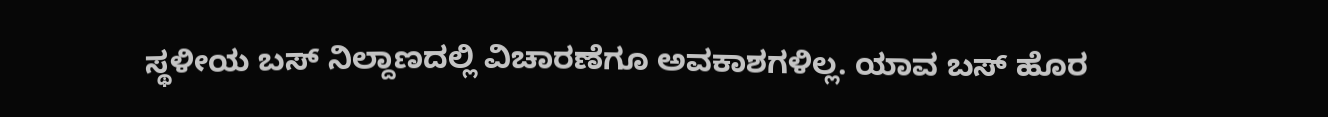ಸ್ಥಳೀಯ ಬಸ್ ನಿಲ್ದಾಣದಲ್ಲಿ ವಿಚಾರಣೆಗೂ ಅವಕಾಶಗಳಿಲ್ಲ. ಯಾವ ಬಸ್ ಹೊರ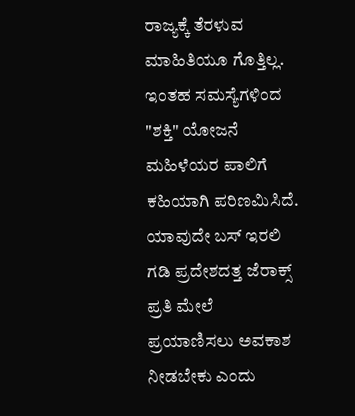ರಾಜ್ಯಕ್ಕೆ ತೆರಳುವ ಮಾಹಿತಿಯೂ ಗೊತ್ತಿಲ್ಲ. ಇಂತಹ ಸಮಸ್ಯೆಗಳಿಂದ "ಶಕ್ತಿ" ಯೋಜನೆ ಮಹಿಳೆಯರ ಪಾಲಿಗೆ ಕಹಿಯಾಗಿ ಪರಿಣಮಿಸಿದೆ. ಯಾವುದೇ ಬಸ್ ಇರಲಿ ಗಡಿ ಪ್ರದೇಶದತ್ತ ಜೆರಾಕ್ಸ್ ಪ್ರತಿ ಮೇಲೆ ಪ್ರಯಾಣಿಸಲು ಅವಕಾಶ ನೀಡಬೇಕು ಎಂದು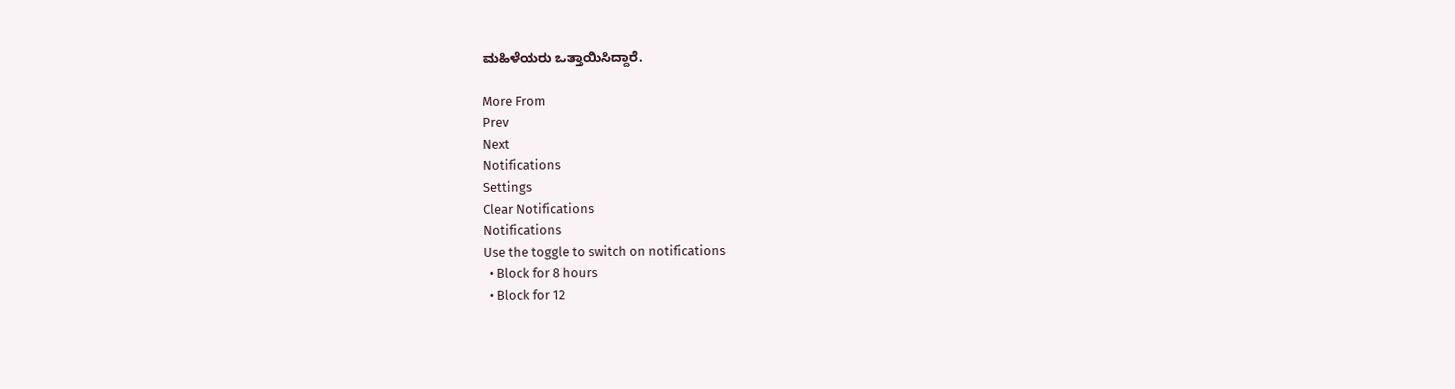ಮಹಿಳೆಯರು ಒತ್ತಾಯಿಸಿದ್ದಾರೆ.

More From
Prev
Next
Notifications
Settings
Clear Notifications
Notifications
Use the toggle to switch on notifications
  • Block for 8 hours
  • Block for 12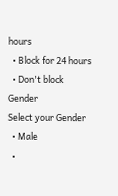hours
  • Block for 24 hours
  • Don't block
Gender
Select your Gender
  • Male
  •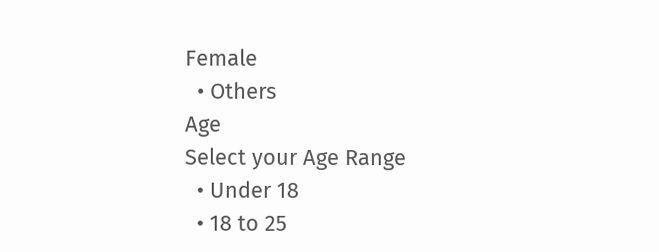Female
  • Others
Age
Select your Age Range
  • Under 18
  • 18 to 25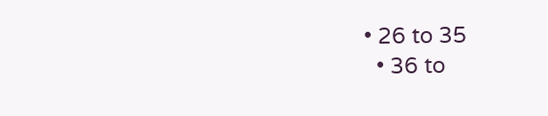• 26 to 35
  • 36 to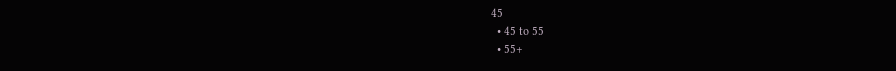45
  • 45 to 55
  • 55+